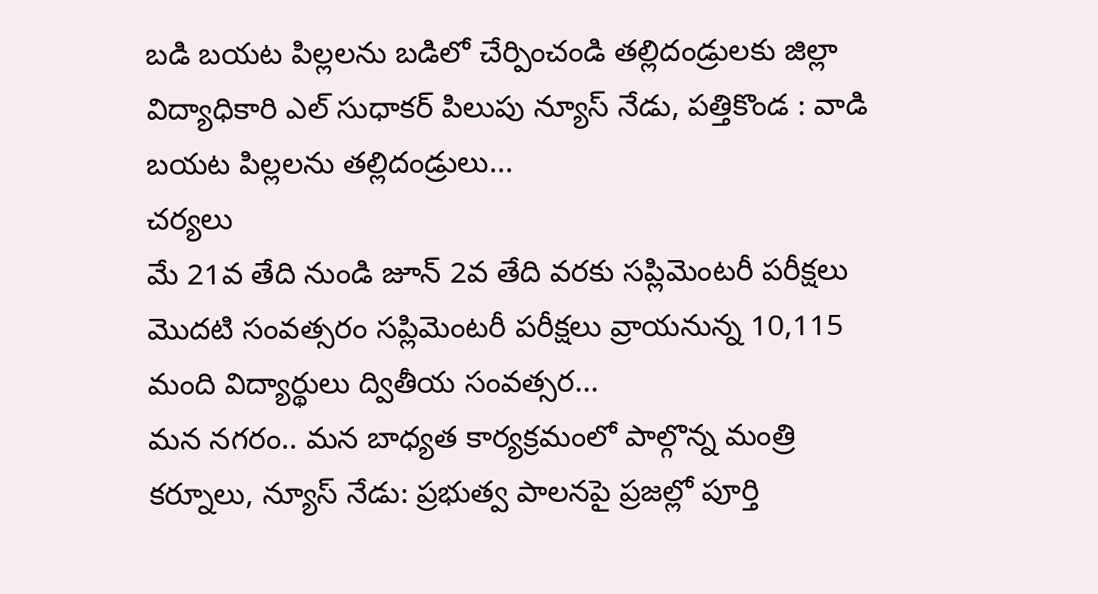బడి బయట పిల్లలను బడిలో చేర్పించండి తల్లిదండ్రులకు జిల్లా విద్యాధికారి ఎల్ సుధాకర్ పిలుపు న్యూస్ నేడు, పత్తికొండ : వాడి బయట పిల్లలను తల్లిదండ్రులు...
చర్యలు
మే 21వ తేది నుండి జూన్ 2వ తేది వరకు సప్లిమెంటరీ పరీక్షలు మొదటి సంవత్సరం సప్లిమెంటరీ పరీక్షలు వ్రాయనున్న 10,115 మంది విద్యార్థులు ద్వితీయ సంవత్సర...
మన నగరం.. మన బాధ్యత కార్యక్రమంలో పాల్గొన్న మంత్రి కర్నూలు, న్యూస్ నేడు: ప్రభుత్వ పాలనపై ప్రజల్లో పూర్తి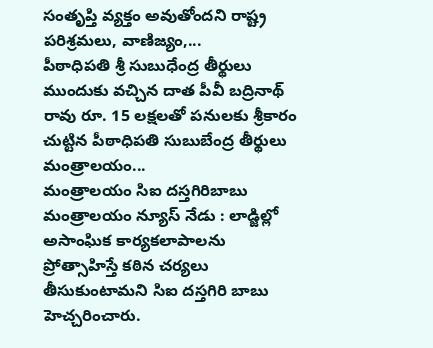సంతృప్తి వ్యక్తం అవుతోందని రాష్ట్ర పరిశ్రమలు, వాణిజ్యం,...
పీఠాధిపతి శ్రీ సుబుధేంద్ర తీర్థులు ముందుకు వచ్చిన దాత పీవీ బద్రినాథ్ రావు రూ. 15 లక్షలతో పనులకు శ్రీకారం చుట్టిన పీఠాధిపతి సుబుబేంద్ర తీర్థులు మంత్రాలయం...
మంత్రాలయం సిఐ దస్తగిరిబాబు మంత్రాలయం న్యూస్ నేడు : లాడ్జిల్లో అసాంఘిక కార్యకలాపాలను ప్రోత్సాహిస్తే కఠిన చర్యలు తీసుకుంటామని సిఐ దస్తగిరి బాబు హెచ్చరించారు.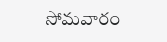సోమవారం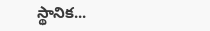స్థానిక...